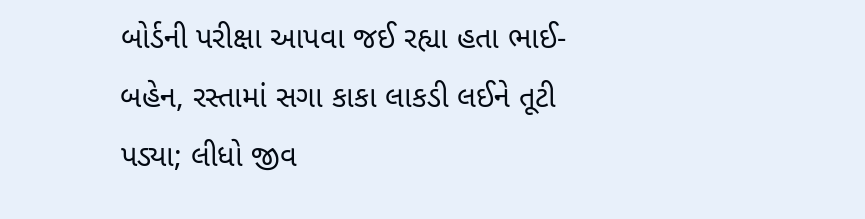બોર્ડની પરીક્ષા આપવા જઈ રહ્યા હતા ભાઈ-બહેન, રસ્તામાં સગા કાકા લાકડી લઈને તૂટી પડ્યા; લીધો જીવ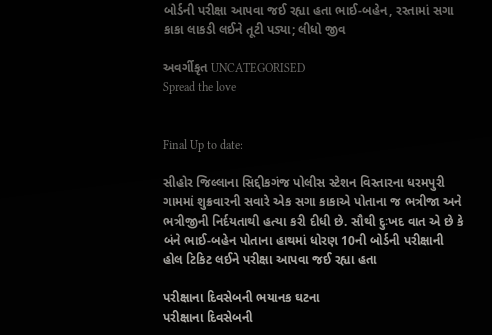બોર્ડની પરીક્ષા આપવા જઈ રહ્યા હતા ભાઈ-બહેન, રસ્તામાં સગા કાકા લાકડી લઈને તૂટી પડ્યા; લીધો જીવ

અવર્ગીકૃત UNCATEGORISED
Spread the love


Final Up to date:

સીહોર જિલ્લાના સિદ્દીકગંજ પોલીસ સ્ટેશન વિસ્તારના ધરમપુરી ગામમાં શુક્રવારની સવારે એક સગા કાકાએ પોતાના જ ભત્રીજા અને ભત્રીજીની નિર્દયતાથી હત્યા કરી દીધી છે. સૌથી દુઃખદ વાત એ છે કે બંને ભાઈ-બહેન પોતાના હાથમાં ધોરણ 10ની બોર્ડની પરીક્ષાની હોલ ટિકિટ લઈને પરીક્ષા આપવા જઈ રહ્યા હતા

પરીક્ષાના દિવસેબની ભયાનક ઘટના
પરીક્ષાના દિવસેબની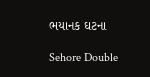ભયાનક ઘટના

Sehore Double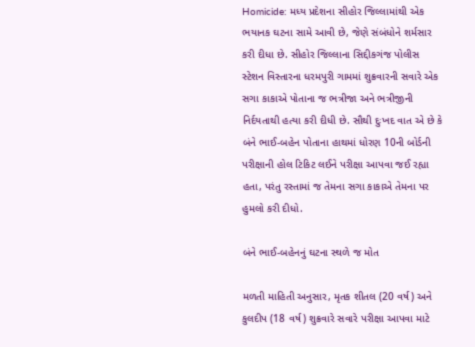Homicide: મધ્ય પ્રદેશના સીહોર જિલ્લામાંથી એક ભયાનક ઘટના સામે આવી છે, જેણે સંબંધોને શર્મસાર કરી દીધા છે. સીહોર જિલ્લાના સિદ્દીકગંજ પોલીસ સ્ટેશન વિસ્તારના ધરમપુરી ગામમાં શુક્રવારની સવારે એક સગા કાકાએ પોતાના જ ભત્રીજા અને ભત્રીજીની નિર્દયતાથી હત્યા કરી દીધી છે. સૌથી દુઃખદ વાત એ છે કે બંને ભાઈ-બહેન પોતાના હાથમાં ધોરણ 10ની બોર્ડની પરીક્ષાની હોલ ટિકિટ લઈને પરીક્ષા આપવા જઈ રહ્યા હતા, પરંતુ રસ્તામાં જ તેમના સગા કાકાએ તેમના પર હુમલો કરી દીધો.

બંને ભાઈ-બહેનનું ઘટના સ્થળે જ મોત

મળતી માહિતી અનુસાર, મૃતક શીતલ (20 વર્ષ) અને કુલદીપ (18 વર્ષ) શુક્રવારે સવારે પરીક્ષા આપવા માટે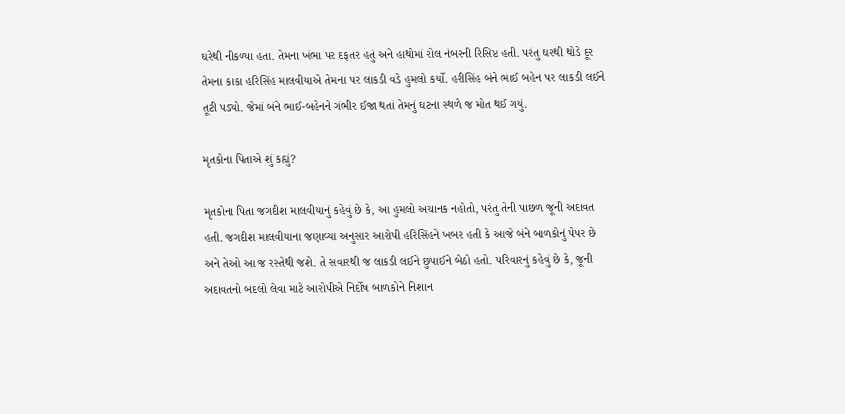ઘરેથી નીકળ્યા હતા. તેમના ખંભા પર દફતર હતું અને હાથોમાં રોલ નંબરની રિસિપ્ટ હતી. પરંતુ ઘરથી થોડે દૂર તેમના કાકા હરિસિંહ માલવીયાએ તેમના પર લાકડી વડે હુમલો કર્યો. હરીસિંહ બંને ભાઈ બહેન પર લાકડી લઈને તૂટી પડ્યો. જેમાં બંને ભાઈ-બહેનને ગંભીર ઈજા થતાં તેમનું ઘટના સ્થળે જ મોત થઈ ગયું.

મૃતકોના પિતાએ શું કહ્યું?

મૃતકોના પિતા જગદીશ માલવીયાનું કહેવું છે કે, આ હુમલો અચાનક નહોતો, પરંતુ તેની પાછળ જૂની અદાવત હતી. જગદીશ માલવીયાના જણાવ્યા અનુસાર આરોપી હરિસિંહને ખબર હતી કે આજે બંને બાળકોનું પેપર છે અને તેઓ આ જ રસ્તેથી જશે. તે સવારથી જ લાકડી લઈને છુપાઈને બેઠો હતો. પરિવારનું કહેવું છે કે, જૂની અદાવતનો બદલો લેવા માટે આરોપીએ નિર્દોષ બાળકોને નિશાન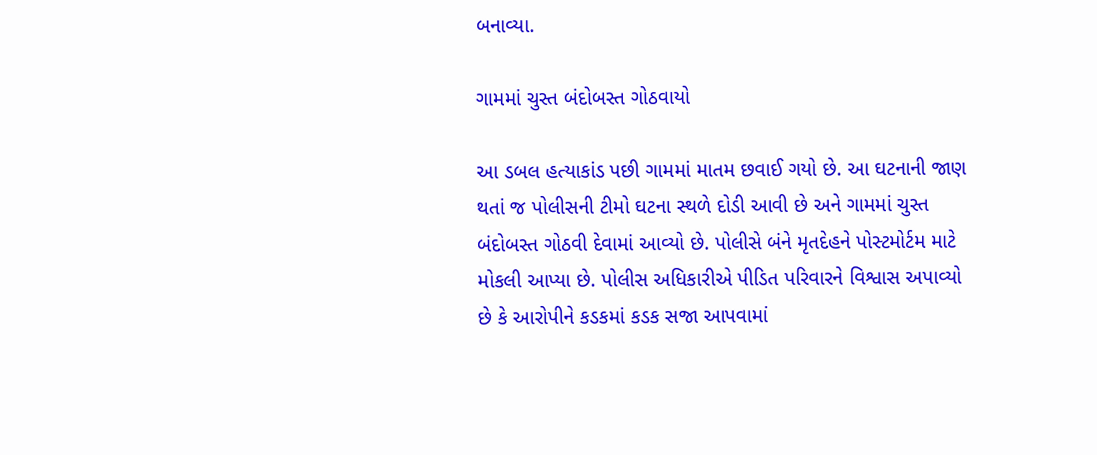બનાવ્યા.

ગામમાં ચુસ્ત બંદોબસ્ત ગોઠવાયો

આ ડબલ હત્યાકાંડ પછી ગામમાં માતમ છવાઈ ગયો છે. આ ઘટનાની જાણ થતાં જ પોલીસની ટીમો ઘટના સ્થળે દોડી આવી છે અને ગામમાં ચુસ્ત બંદોબસ્ત ગોઠવી દેવામાં આવ્યો છે. પોલીસે બંને મૃતદેહને પોસ્ટમોર્ટમ માટે મોકલી આપ્યા છે. પોલીસ અધિકારીએ પીડિત પરિવારને વિશ્વાસ અપાવ્યો છે કે આરોપીને કડકમાં કડક સજા આપવામાં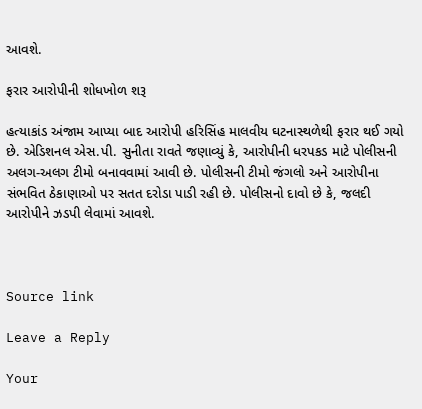આવશે.

ફરાર આરોપીની શોધખોળ શરૂ

હત્યાકાંડ અંજામ આપ્યા બાદ આરોપી હરિસિંહ માલવીય ઘટનાસ્થળેથી ફરાર થઈ ગયો છે. એડિશનલ એસ.પી. સુનીતા રાવતે જણાવ્યું કે, આરોપીની ધરપકડ માટે પોલીસની અલગ-અલગ ટીમો બનાવવામાં આવી છે. પોલીસની ટીમો જંગલો અને આરોપીના સંભવિત ઠેકાણાઓ પર સતત દરોડા પાડી રહી છે. પોલીસનો દાવો છે કે, જલદી આરોપીને ઝડપી લેવામાં આવશે.



Source link

Leave a Reply

Your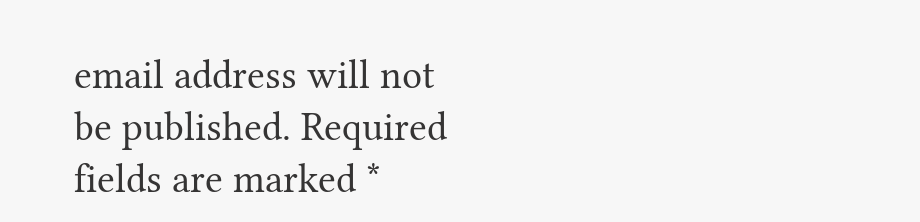email address will not be published. Required fields are marked *